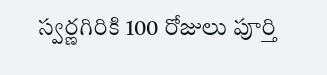స్వర్ణగిరికి 100 రోజులు పూర్తి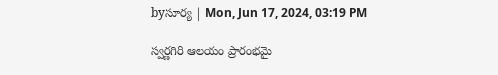byసూర్య | Mon, Jun 17, 2024, 03:19 PM

స్వర్ణగిరి ఆలయం ప్రారంభమై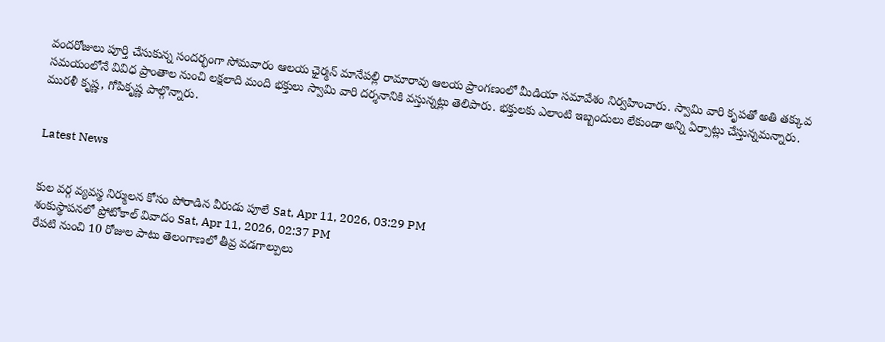వందరోజులు పూర్తి చేసుకున్న సందర్భంగా సోమవారం ఆలయ ఛైర్మన్ మానేపల్లి రామారావు ఆలయ ప్రాంగణంలో మీడియా సమావేశం నిర్వహించారు. స్వామి వారి కృపతో అతి తక్కువ సమయంలోనే వివిధ ప్రాంతాల నుంచి లక్షలాది మంది భక్తులు స్వామి వారి దర్శనానికి వస్తున్నట్లు తెలిపారు. భక్తులకు ఎలాంటి ఇబ్బందులు లేకుండా అన్ని ఏర్పాట్లు చేస్తున్నమన్నారు. మురళీ కృష్ణ, గోపికృష్ణ పాల్గొన్నారు.


Latest News


కుల వర్గ వ్యవస్థ నిర్ములన కోసం పోరాడిన వీరుడు పూలే Sat, Apr 11, 2026, 03:29 PM
శంకుస్థాపనలో ప్రోటోకాల్ వివాదం Sat, Apr 11, 2026, 02:37 PM
రేపటి నుంచి 10 రోజుల పాటు తెలంగాణలో తీవ్ర వడగాల్పులు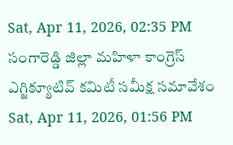Sat, Apr 11, 2026, 02:35 PM
సంగారెడ్డి జిల్లా మహిళా కాంగ్రెస్ ఎగ్జిక్యూటివ్ కమిటీ సమీక్ష సమావేశం Sat, Apr 11, 2026, 01:56 PM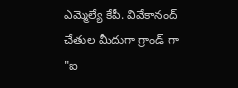ఎమ్మెల్యే కేపీ. వివేకానంద్ చేతుల మీదుగా గ్రాండ్ గా "ఐ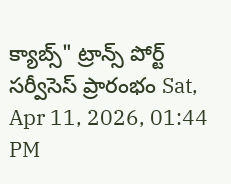క్యాబ్స్" ట్రాన్స్ పోర్ట్ సర్వీసెస్ ప్రారంభం Sat, Apr 11, 2026, 01:44 PM